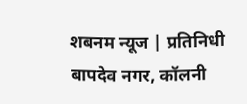शबनम न्यूज | प्रतिनिधी
बापदेव नगर, कॉलनी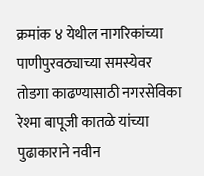क्रमांक ४ येथील नागरिकांच्या पाणीपुरवठ्याच्या समस्येवर तोडगा काढण्यासाठी नगरसेविका रेश्मा बापूजी कातळे यांच्या पुढाकाराने नवीन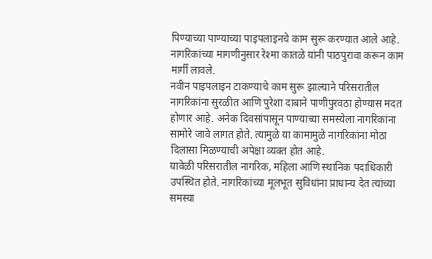पिण्याच्या पाण्याच्या पाइपलाइनचे काम सुरू करण्यात आले आहे. नागरिकांच्या मागणीनुसार रेश्मा कातळे यांनी पाठपुरावा करून काम मार्गी लावले.
नवीन पाइपलाइन टाकण्याचे काम सुरू झाल्याने परिसरातील नागरिकांना सुरळीत आणि पुरेशा दाबाने पाणीपुरवठा होण्यास मदत होणार आहे. अनेक दिवसांपासून पाण्याच्या समस्येला नागरिकांना सामोरे जावे लागत होते. त्यामुळे या कामामुळे नागरिकांना मोठा दिलासा मिळण्याची अपेक्षा व्यक्त होत आहे.
यावेळी परिसरातील नागरिक, महिला आणि स्थानिक पदाधिकारी उपस्थित होते. नागरिकांच्या मूलभूत सुविधांना प्राधान्य देत त्यांच्या समस्या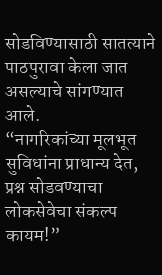सोडविण्यासाठी सातत्याने पाठपुरावा केला जात असल्याचे सांगण्यात आले.
“नागरिकांच्या मूलभूत सुविधांना प्राधान्य देत, प्रश्न सोडवण्याचा लोकसेवेचा संकल्प कायम!”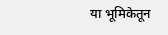या भूमिकेतून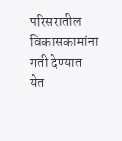परिसरातील विकासकामांना गती देण्यात येत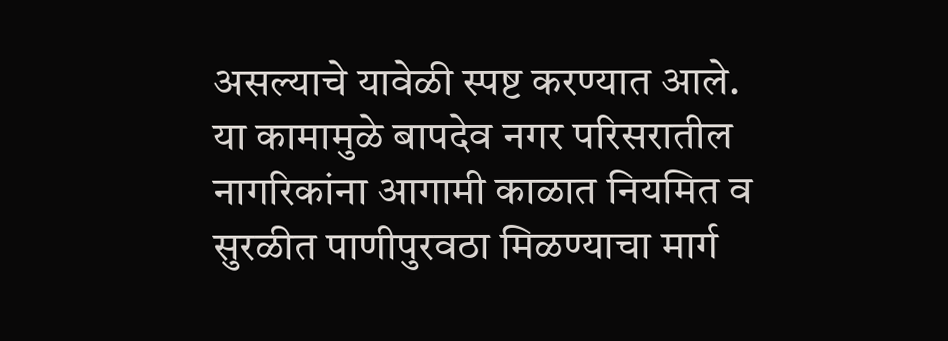असल्याचे यावेळी स्पष्ट करण्यात आले.
या कामामुळे बापदेव नगर परिसरातील नागरिकांना आगामी काळात नियमित व सुरळीत पाणीपुरवठा मिळण्याचा मार्ग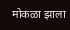मोकळा झाला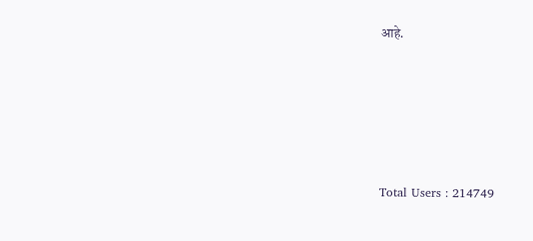आहे.





Total Users : 214749